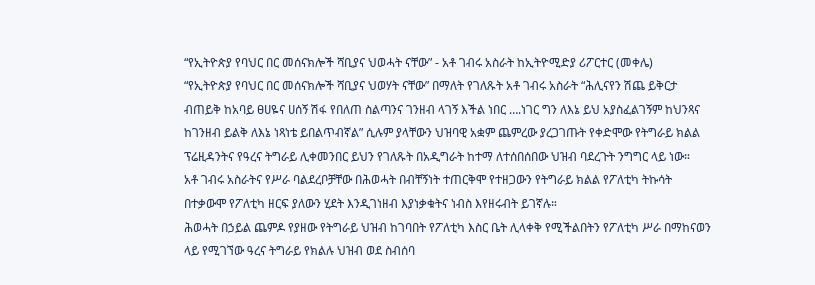“የኢትዮጵያ የባህር በር መሰናክሎች ሻቢያና ህወሓት ናቸው” - አቶ ገብሩ አስራት ከኢትዮሚድያ ሪፖርተር (መቀሌ)
“የኢትዮጵያ የባህር በር መሰናክሎች ሻቢያና ህወሃት ናቸው” በማለት የገለጹት አቶ ገብሩ አስራት “ሕሊናየን ሽጨ ይቅርታ ብጠይቅ ከአባይ ፀሀዬና ሀሰኝ ሽፋ የበለጠ ስልጣንና ገንዘብ ላገኝ እችል ነበር ….ነገር ግን ለእኔ ይህ አያስፈልገኝም ከህንጻና ከገንዘብ ይልቅ ለእኔ ነጻነቴ ይበልጥብኛል” ሲሉም ያላቸውን ህዝባዊ አቋም ጨምረው ያረጋገጡት የቀድሞው የትግራይ ክልል ፕሬዚዳንትና የዓረና ትግራይ ሊቀመንበር ይህን የገለጹት በአዲግራት ከተማ ለተሰበሰበው ህዝብ ባደረጉት ንግግር ላይ ነው።
አቶ ገብሩ አስራትና የሥራ ባልደረቦቻቸው በሕወሓት በብቸኝነት ተጠርቅሞ የተዘጋውን የትግራይ ክልል የፖለቲካ ትኩሳት በተቃውሞ የፖለቲካ ዘርፍ ያለውን ሂደት እንዲገነዘብ እያነቃቁትና ነብስ እየዘሩብት ይገኛሉ።
ሕወሓት በኃይል ጨምዶ የያዘው የትግራይ ህዝብ ከገባበት የፖለቲካ እስር ቤት ሊላቀቅ የሚችልበትን የፖለቲካ ሥራ በማከናወን ላይ የሚገኘው ዓረና ትግራይ የክልሉ ህዝብ ወደ ስብሰባ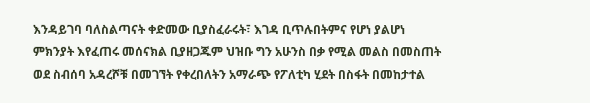እንዳይገባ ባለስልጣናት ቀድመው ቢያስፈራሩት፣ እገዳ ቢጥሉበትምና የሆነ ያልሆነ ምክንያት እየፈጠሩ መሰናክል ቢያዘጋጁም ህዝቡ ግን አሁንስ በቃ የሚል መልስ በመስጠት ወደ ስብሰባ አዳረሾቹ በመገኘት የቀረበለትን አማራጭ የፖለቲካ ሂደት በስፋት በመከታተል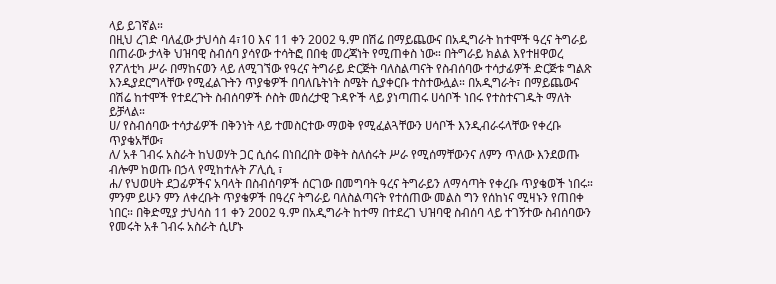ላይ ይገኛል።
በዚህ ረገድ ባለፈው ታህሳስ 4፣10 እና 11 ቀን 2002 ዓ.ም በሽሬ በማይጨውና በአዲግራት ከተሞች ዓረና ትግራይ በጠራው ታላቅ ህዝባዊ ስብሰባ ያሳየው ተሳትፎ በበቂ መረጃነት የሚጠቀስ ነው። በትግራይ ክልል እየተዘዋወረ የፖለቲካ ሥራ በማከናወን ላይ ለሚገኘው የዓረና ትግራይ ድርጅት ባለስልጣናት የስብሰባው ተሳታፊዎች ድርጅቱ ግልጽ እንዲያደርግላቸው የሚፈልጉትን ጥያቄዎች በባለቤትነት ስሜት ሲያቀርቡ ተስተውሏል። በአዲግራት፣ በማይጨውና በሽሬ ከተሞች የተደረጉት ስብሰባዎች ሶስት መሰረታዊ ጉዳዮች ላይ ያነጣጠሩ ሀሳቦች ነበሩ የተስተናገዱት ማለት ይቻላል።
ሀ/ የስብሰባው ተሳታፊዎች በቅንነት ላይ ተመስርተው ማወቅ የሚፈልጓቸውን ሀሳቦች እንዲብራሩላቸው የቀረቡ ጥያቄአቸው፣
ለ/ አቶ ገብሩ አስራት ከህወሃት ጋር ሲሰሩ በነበረበት ወቅት ስለሰሩት ሥራ የሚሰማቸውንና ለምን ጥለው እንደወጡ ብሎም ከወጡ በኃላ የሚከተሉት ፖሊሲ ፣
ሐ/ የህወሀት ደጋፊዎችና አባላት በስብሰባዎች ሰርገው በመግባት ዓረና ትግራይን ለማሳጣት የቀረቡ ጥያቄወች ነበሩ።
ምንም ይሁን ምን ለቀረቡት ጥያቄዎች በዓረና ትግራይ ባለስልጣናት የተሰጠው መልስ ግን የሰከነና ሚዛኑን የጠበቀ ነበር። በቅድሚያ ታህሳስ 11 ቀን 2002 ዓ.ም በአዲግራት ከተማ በተደረገ ህዝባዊ ስብሰባ ላይ ተገኝተው ስብሰባውን የመሩት አቶ ገብሩ አስራት ሲሆኑ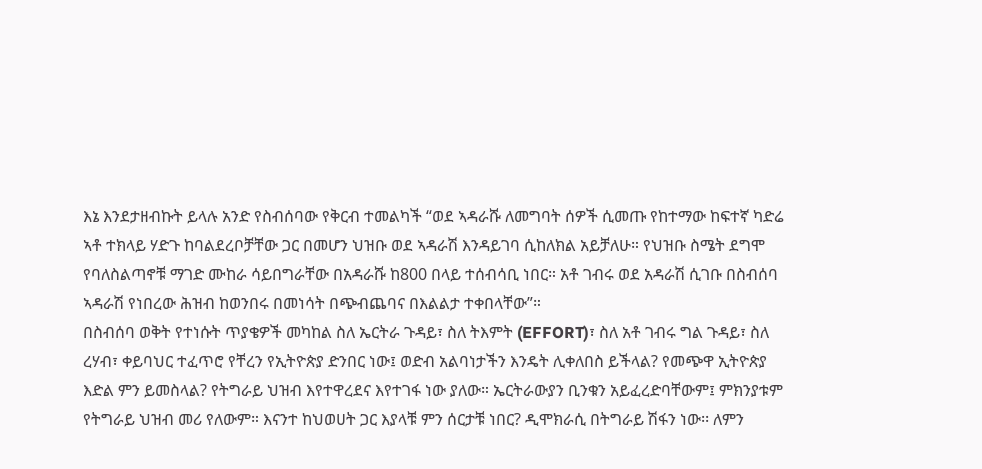እኔ እንደታዘብኩት ይላሉ አንድ የስብሰባው የቅርብ ተመልካች “ወደ ኣዳራሹ ለመግባት ሰዎች ሲመጡ የከተማው ከፍተኛ ካድሬ ኣቶ ተክላይ ሃድጉ ከባልደረቦቻቸው ጋር በመሆን ህዝቡ ወደ ኣዳራሽ እንዳይገባ ሲከለክል አይቻለሁ። የህዝቡ ስሜት ደግሞ የባለስልጣኖቹ ማገድ ሙከራ ሳይበግራቸው በአዳራሹ ከ800 በላይ ተሰብሳቢ ነበር። አቶ ገብሩ ወደ አዳራሽ ሲገቡ በስብሰባ ኣዳራሽ የነበረው ሕዝብ ከወንበሩ በመነሳት በጭብጨባና በእልልታ ተቀበላቸው”።
በስብሰባ ወቅት የተነሱት ጥያቄዎች መካከል ስለ ኤርትራ ጉዳይ፣ ስለ ትእምት (EFFORT)፣ ስለ አቶ ገብሩ ግል ጉዳይ፣ ስለ ረሃብ፣ ቀይባህር ተፈጥሮ የቸረን የኢትዮጵያ ድንበር ነው፤ ወድብ አልባነታችን እንዴት ሊቀለበስ ይችላል? የመጭዋ ኢትዮጵያ እድል ምን ይመስላል? የትግራይ ህዝብ እየተዋረደና እየተገፋ ነው ያለው። ኤርትራውያን ቢንቁን አይፈረድባቸውም፤ ምክንያቱም የትግራይ ህዝብ መሪ የለውም። እናንተ ከህወሀት ጋር እያላቹ ምን ሰርታቹ ነበር? ዲሞክራሲ በትግራይ ሽፋን ነው፡፡ ለምን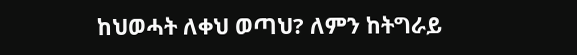ከህወሓት ለቀህ ወጣህ? ለምን ከትግራይ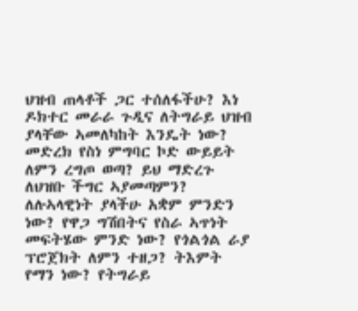ህዝብ ጠላቶች ጋር ተሰለፋችሁ? እነ ዶክተር መራራ ጉዲና ለትግራይ ህዝብ ያላቸው ኣመለካከት እንዴት ነው? መድረክ የስነ ምግባር ኮድ ውይይት ለምን ረግጦ ወጣ? ይህ ማድረጉ ለህዝቡ ችግር ኣያመጣምን? ለሉኣላዊነት ያላችሁ አቋም ምንድን ነው? የዋጋ ግሽበትና የስራ ኣጥነት መፍትሄው ምንድ ነው? የጎልጎል ራያ ፕሮጀክት ለምን ተዘጋ? ትእምት የማን ነው? የትግራይ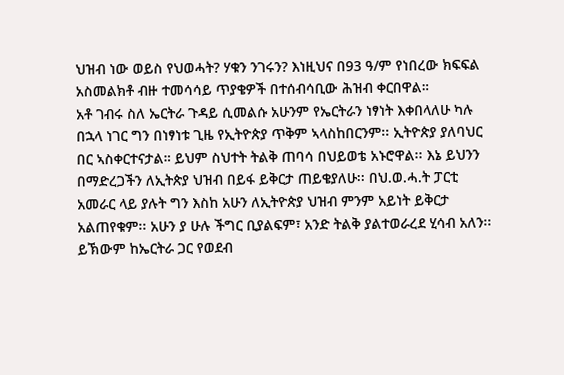ህዝብ ነው ወይስ የህወሓት? ሃቁን ንገሩን? እነዚህና በ93 ዓ/ም የነበረው ክፍፍል አስመልክቶ ብዙ ተመሳሳይ ጥያቄዎች በተሰብሳቢው ሕዝብ ቀርበዋል።
አቶ ገብሩ ስለ ኤርትራ ጉዳይ ሲመልሱ አሁንም የኤርትራን ነፃነት እቀበላለሁ ካሉ በኋላ ነገር ግን በነፃነቱ ጊዜ የኢትዮጵያ ጥቅም ኣላስከበርንም፡፡ ኢትዮጵያ ያለባህር በር ኣስቀርተናታል። ይህም ስህተት ትልቅ ጠባሳ በህይወቴ አኑሮዋል፡፡ እኔ ይህንን በማድረጋችን ለኢትጵያ ህዝብ በይፋ ይቅርታ ጠይቄያለሁ፡፡ በህ.ወ.ሓ.ት ፓርቲ አመራር ላይ ያሉት ግን እስከ አሁን ለኢትዮጵያ ህዝብ ምንም አይነት ይቅርታ አልጠየቁም፡፡ አሁን ያ ሁሉ ችግር ቢያልፍም፣ አንድ ትልቅ ያልተወራረደ ሂሳብ አለን፡፡ ይኽውም ከኤርትራ ጋር የወደብ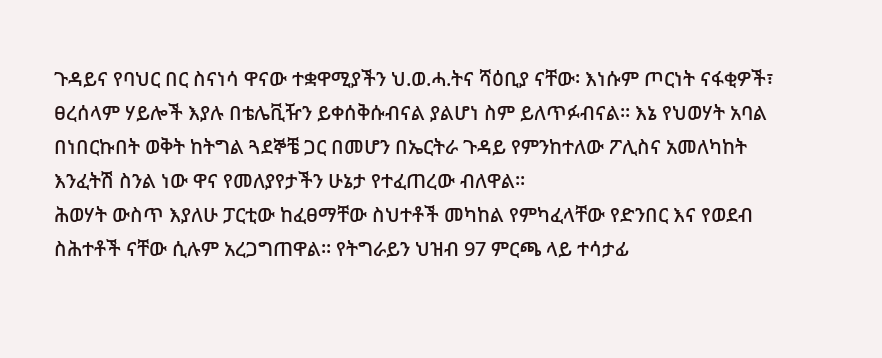ጉዳይና የባህር በር ስናነሳ ዋናው ተቋዋሚያችን ህ.ወ.ሓ.ትና ሻዕቢያ ናቸው፡ እነሱም ጦርነት ናፋቂዎች፣ ፀረሰላም ሃይሎች እያሉ በቴሌቪዥን ይቀሰቅሱብናል ያልሆነ ስም ይለጥፉብናል። እኔ የህወሃት አባል በነበርኩበት ወቅት ከትግል ጓደኞቼ ጋር በመሆን በኤርትራ ጉዳይ የምንከተለው ፖሊስና አመለካከት እንፈትሽ ስንል ነው ዋና የመለያየታችን ሁኔታ የተፈጠረው ብለዋል፡፡
ሕወሃት ውስጥ እያለሁ ፓርቲው ከፈፀማቸው ስህተቶች መካከል የምካፈላቸው የድንበር እና የወደብ ስሕተቶች ናቸው ሲሉም አረጋግጠዋል፡፡ የትግራይን ህዝብ 97 ምርጫ ላይ ተሳታፊ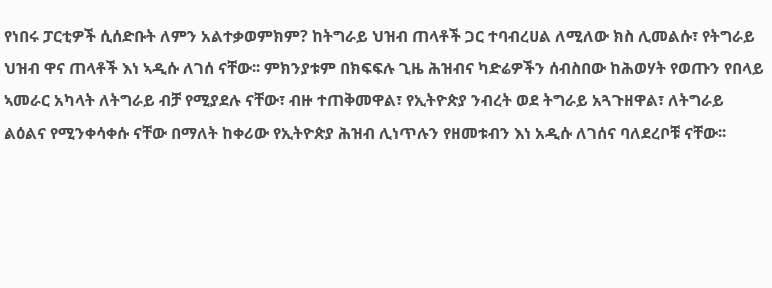የነበሩ ፓርቲዎች ሲሰድቡት ለምን አልተቃወምክም? ከትግራይ ህዝብ ጠላቶች ጋር ተባብረሀል ለሚለው ክስ ሊመልሱ፣ የትግራይ ህዝብ ዋና ጠላቶች እነ ኣዲሱ ለገሰ ናቸው፡፡ ምክንያቱም በክፍፍሉ ጊዜ ሕዝብና ካድሬዎችን ሰብስበው ከሕወሃት የወጡን የበላይ ኣመራር አካላት ለትግራይ ብቻ የሚያደሉ ናቸው፣ ብዙ ተጠቅመዋል፣ የኢትዮጵያ ንብረት ወደ ትግራይ አጓጉዘዋል፣ ለትግራይ ልዕልና የሚንቀሳቀሱ ናቸው በማለት ከቀሪው የኢትዮጵያ ሕዝብ ሊነጥሉን የዘመቱብን እነ አዲሱ ለገሰና ባለደረቦቹ ናቸው፡፡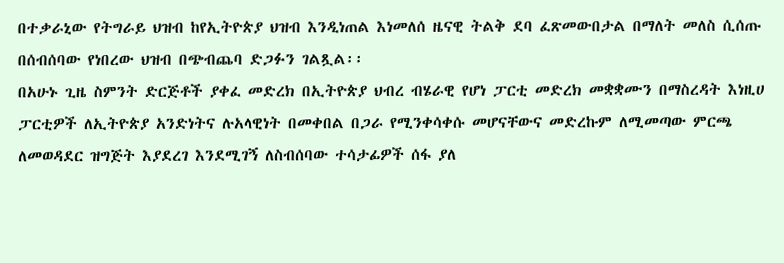በተቃራኒው የትግራይ ህዝብ ከየኢትዮጵያ ህዝብ እንዲነጠል እነመለሰ ዜናዊ ትልቅ ደባ ፈጽመውበታል በማለት መለስ ሲሰጡ በሰብሰባው የነበረው ህዝብ በጭብጨባ ድጋፉን ገልጿል፡፡
በአሁኑ ጊዜ ስምንት ድርጅቶች ያቀፈ መድረክ በኢትዮጵያ ህብረ ብሄራዊ የሆነ ፓርቲ መድረክ መቋቋሙን በማስረዳት እነዚሀ ፓርቲዎች ለኢትዮጵያ አንድነትና ሉአላዊነት በመቀበል በጋራ የሚንቀሳቀሱ መሆናቸውና መድረኩም ለሚመጣው ምርጫ ለመወዳደር ዝግጅት እያደረገ እንደሚገኝ ለስብሰባው ተሳታፊዎች ሰፋ ያለ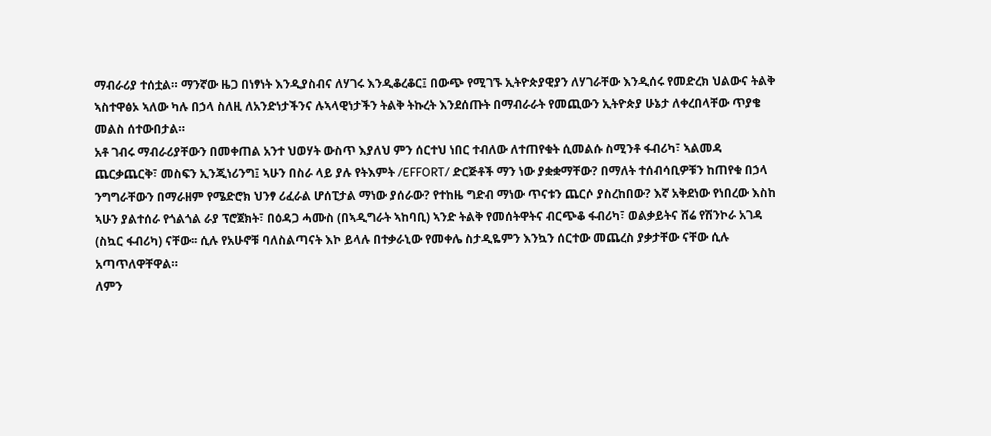ማብራሪያ ተሰቷል። ማንኛው ዜጋ በነፃነት እንዲያስብና ለሃገሩ እንዲቆረቆር፤ በውጭ የሚገኙ ኢትዮጵያዊያን ለሃገራቸው እንዲሰሩ የመድረክ ህልውና ትልቅ ኣስተዋፅኦ ኣለው ካሉ በኃላ ስለዚ ለአንድነታችንና ሉኣላዊነታችን ትልቅ ትኩረት እንደሰጡት በማብራራት የመጪውን ኢትዮጵያ ሁኔታ ለቀረበላቸው ጥያቄ መልስ ሰተውበታል።
አቶ ገብሩ ማብራሪያቸውን በመቀጠል አንተ ህወሃት ውስጥ እያለህ ምን ሰርተህ ነበር ተብለው ለተጠየቁት ሲመልሱ ስሚንቶ ፋብሪካ፣ ኣልመዳ ጨርቃጨርቅ፣ መስፍን ኢንጂነሪንግ፤ ኣሁን በስራ ላይ ያሉ የትእምት /EFFORT/ ድርጅቶች ማን ነው ያቋቋማቸው? በማለት ተሰብሳቢዎቹን ከጠየቁ በኃላ ንግግራቸውን በማራዘም የሜድሮክ ህንፃ ሪፈራል ሆሰፒታል ማነው ያሰራው? የተከዜ ግድብ ማነው ጥናቱን ጨርሶ ያስረከበው? እኛ አቅደነው የነበረው እስከ ኣሁን ያልተሰራ የጎልጎል ራያ ፕሮጀክት፣ በዕዳጋ ሓሙስ (በኣዲግራት ኣከባቢ) ኣንድ ትልቅ የመሰትዋትና ብርጭቆ ፋብሪካ፣ ወልቃይትና ሸሬ የሽንኮራ አገዳ (ስኳር ፋብሪካ) ናቸው፡፡ ሲሉ የአሁኖቹ ባለስልጣናት እኮ ይላሉ በተቃራኒው የመቀሌ ስታዲዬምን እንኳን ሰርተው መጨረስ ያቃታቸው ናቸው ሲሉ አጣጥለዋቸዋል።
ለምን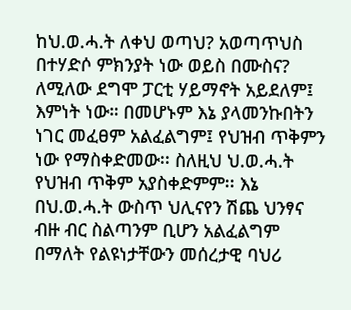ከህ.ወ.ሓ.ት ለቀህ ወጣህ? አወጣጥህስ በተሃድሶ ምክንያት ነው ወይስ በሙስና? ለሚለው ደግሞ ፓርቲ ሃይማኖት አይደለም፤ እምነት ነው። በመሆኑም እኔ ያላመንኩበትን ነገር መፈፀም አልፈልግም፤ የህዝብ ጥቅምን ነው የማስቀድመው፡፡ ስለዚህ ህ.ወ.ሓ.ት የህዝብ ጥቅም አያስቀድምም፡፡ እኔ በህ.ወ.ሓ.ት ውስጥ ህሊናየን ሽጨ ህንፃና ብዙ ብር ስልጣንም ቢሆን አልፈልግም በማለት የልዩነታቸውን መሰረታዊ ባህሪ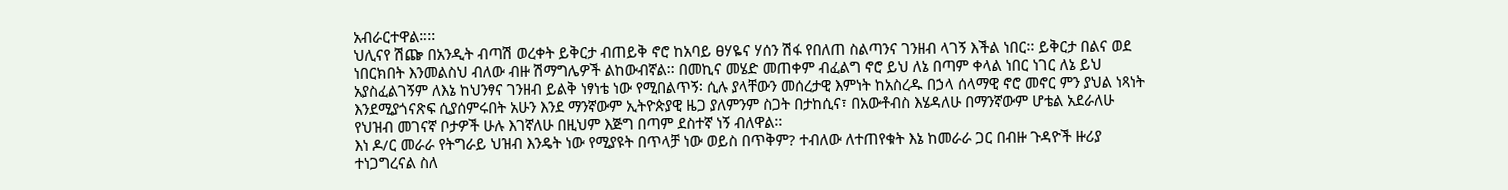አብራርተዋል።፡፡
ህሊናየ ሽጬ በአንዲት ብጣሽ ወረቀት ይቅርታ ብጠይቅ ኖሮ ከአባይ ፀሃዬና ሃሰን ሽፋ የበለጠ ስልጣንና ገንዘብ ላገኝ እችል ነበር፡፡ ይቅርታ በልና ወደ ነበርክበት እንመልስህ ብለው ብዙ ሽማግሌዎች ልከውብኛል፡፡ በመኪና መሄድ መጠቀም ብፈልግ ኖሮ ይህ ለኔ በጣም ቀላል ነበር ነገር ለኔ ይህ አያስፈልገኝም ለእኔ ከህንፃና ገንዘብ ይልቅ ነፃነቴ ነው የሚበልጥኝ፡ ሲሉ ያላቸውን መሰረታዊ እምነት ከአስረዱ በኃላ ሰላማዊ ኖሮ መኖር ምን ያህል ነጻነት እንደሚያጎናጽፍ ሲያሰምሩበት አሁን እንደ ማንኛውም ኢትዮጵያዊ ዜጋ ያለምንም ስጋት በታከሲና፣ በአውቶብስ እሄዳለሁ በማንኛውም ሆቴል አደራለሁ የህዝብ መገናኛ ቦታዎች ሁሉ እገኛለሁ በዚህም እጅግ በጣም ደስተኛ ነኝ ብለዋል፡፡
እነ ዶ/ር መራራ የትግራይ ህዝብ እንዴት ነው የሚያዩት በጥላቻ ነው ወይስ በጥቅም? ተብለው ለተጠየቁት እኔ ከመራራ ጋር በብዙ ጉዳዮች ዙሪያ ተነጋግረናል ስለ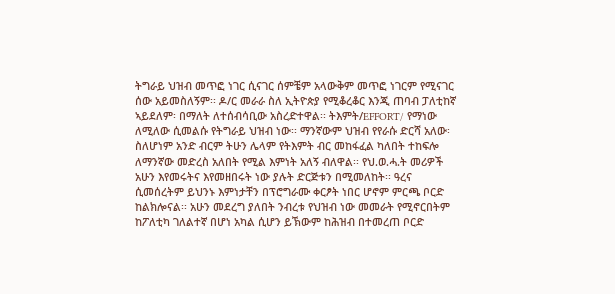ትግራይ ህዝብ መጥፎ ነገር ሲናገር ሰምቼም አላውቅም መጥፎ ነገርም የሚናገር ሰው አይመስለኝም፡፡ ዶ/ር መራራ ስለ ኢትዮጵያ የሚቆረቆር እንጂ ጠባብ ፓለቲከኛ ኣይደለም፡ በማለት ለተሰብሳቢው አስረድተዋል፡፡ ትእምት/EFFORT/ የማነው ለሚለው ሲመልሱ የትግራይ ህዝብ ነው፡፡ ማንኛውም ህዝብ የየራሱ ድርሻ አለው፡ ስለሆነም አንድ ብርም ትሁን ሌላም የትእምት ብር መከፋፈል ካለበት ተከፍሎ ለማንኛው መድረስ አለበት የሚል እምነት አለኝ ብለዋል፡፡ የህ.ወ.ሓ.ት መሪዎች አሁን እየመሩትና እየመዘበሩት ነው ያሉት ድርጅቱን በሚመለከት፡፡ ዓረና ሲመሰረትም ይህንኑ እምነታቸን በፕሮግራሙ ቀርፆት ነበር ሆኖም ምርጫ ቦርድ ከልክሎናል፡፡ አሁን መደረግ ያለበት ንብረቱ የህዝብ ነው መመራት የሚኖርበትም ከፖለቲካ ገለልተኛ በሆነ አካል ሲሆን ይኽውም ከሕዝብ በተመረጠ ቦርድ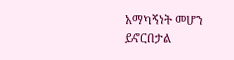አማካኝነት መሆን ይኖርበታል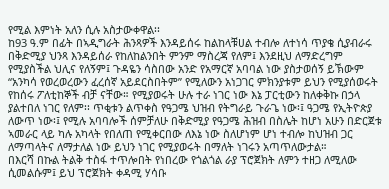የሚል እምነት አለን ሲሉ አስታውቀዋል፡፡
ከ93 ዓ.ም በፊት በኣዲግራት ሕንጻዎች እንዳይሰሩ ከልከላቹሀል ተብሎ ለተነሳ ጥያቄ ሲያብራሩ በቅድሚያ ህንጻ እንዳይሰራ የከለከልንበት ምንም ማስረጃ የለም፤ እንደዚህ ለማድረግም የሚያስችል ህሊና የለኝም፤ ጉዳዬን ሳስበው አንድ የአማርኛ አባባል ነው ያስታወሰኝ ይኽውም “አንካሳ የወረወረውን ፈረሰኛ አይደርስበትም” የሚለውን አነጋገር ምክንያቱም ይህን የሚያሰወሩት የከሰሩ ፖለቲከኞች ብቻ ናቸው። የሚያወሩት ሁሉ ተራ ነገር ነው እኔ ፓርቲውን ከለቀቅኩ በኃላ ያልተበለ ነገር የለም፡፡ ጥቂቱን ልጥቀስ የዓጋሜ ህዝብ የትግራይ ጉራጌ ነው፡፤ ዓጋሜ የኢትዮጵያ ለውጥ ነው፡፤ የሚሉ አባባሎች ሰምቻለሁ በቅድሚያ የዓጋሜ ሕዝብ በስሌት ከሆነ አሁን በድርጀቱ ኣመራር ላይ ካሉ አካላት የበለጠ የሚቀርበው ለእኔ ነው ስለሆነም ሆነ ተብሎ ከህዝብ ጋር ለማጣላትና ለማታለል ነው ይህን ነገር የሚያወሩት በማለት ነገሩን አጣጥለውታል።
በእርሻ በኩል ትልቅ ተስፋ ተጥሎበት የነበረው የጎልጎል ራያ ፕሮጀክት ለምን ተዘጋ ለሚለው ሲመልሱም፤ ይህ ፕሮጀክት ቀዳሚ ሃሳቡ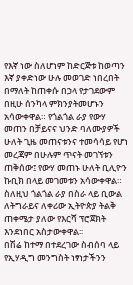የእኛ ነው ስለሆነም ከድርጅቱ ከወጣን እኛ ያቀድነው ሁሉ መወገድ ነበረበት በማለት ከጠቀሱ በኃላ የታገደውም በዚሁ ሰንካላ ምክንያትመሆኑን አሳውቀዋል። የጎልጎል ራያ የውሃ መጠን በቻይናና ህንድ ባለሙያዎች ሁለት ጊዜ መጠናቱንና ተመሳሳይ የሆነ መረጃም በሁሉም ጥናት መገኘቱን ጠቅሰው፤ የውሃ መጠኑ ሁለት ቢሊዮን ኩቢክ በላይ መገመቱን አሳውቀዋል። ስለዚህ ጎልጎል ራያ በስራ ላይ ቢውል ለትግራይና ለቀሪው ኢትዮጵያ ትልቅ ጠቀሜታ ያለው የእርሻ ፕሮጀክት እንደነበር አስታውቀዋል፡፡
በሽሬ ከተማ በተደረገው ስብሰባ ላይ የኢሃዲግ መንግስት ነፃነታችንን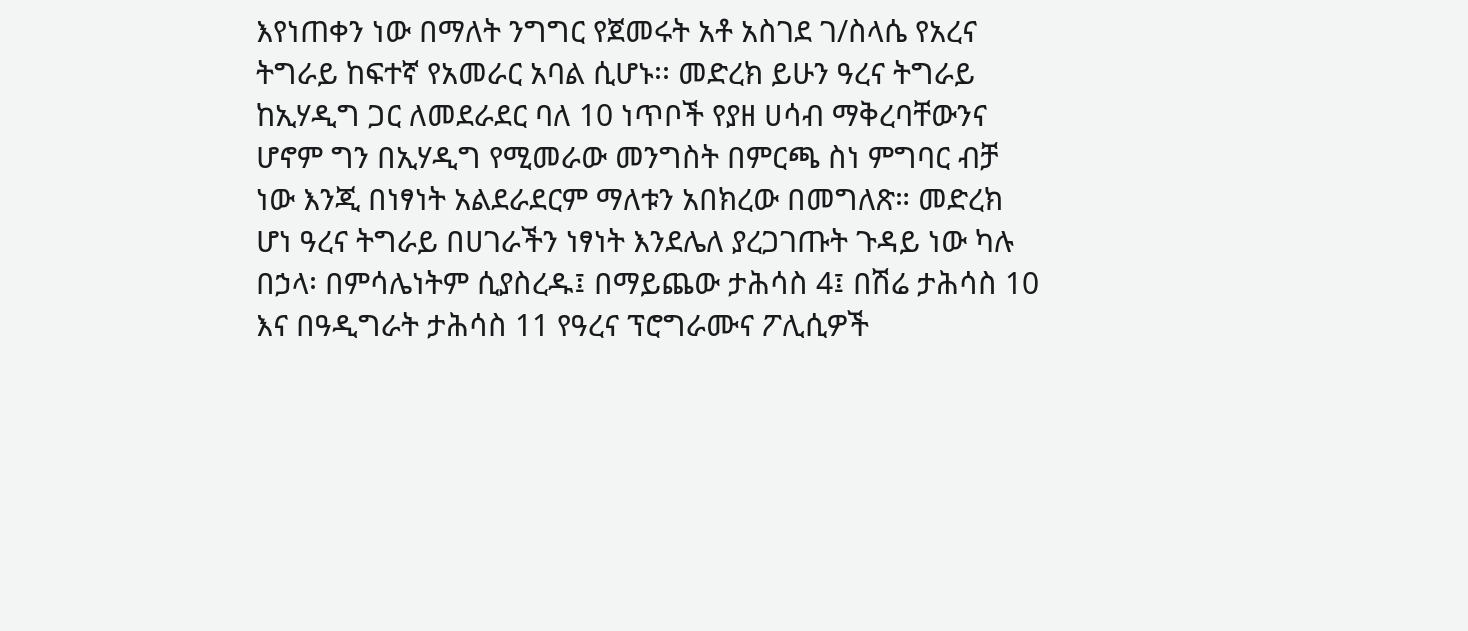እየነጠቀን ነው በማለት ንግግር የጀመሩት አቶ አስገደ ገ/ስላሴ የአረና ትግራይ ከፍተኛ የአመራር አባል ሲሆኑ፡፡ መድረክ ይሁን ዓረና ትግራይ ከኢሃዲግ ጋር ለመደራደር ባለ 10 ነጥቦች የያዘ ሀሳብ ማቅረባቸውንና ሆኖም ግን በኢሃዲግ የሚመራው መንግስት በምርጫ ስነ ምግባር ብቻ ነው እንጂ በነፃነት አልደራደርም ማለቱን አበክረው በመግለጽ። መድረክ ሆነ ዓረና ትግራይ በሀገራችን ነፃነት እንደሌለ ያረጋገጡት ጉዳይ ነው ካሉ በኃላ፡ በምሳሌነትም ሲያስረዱ፤ በማይጨው ታሕሳስ 4፤ በሽሬ ታሕሳስ 10 እና በዓዲግራት ታሕሳስ 11 የዓረና ፕሮግራሙና ፖሊሲዎች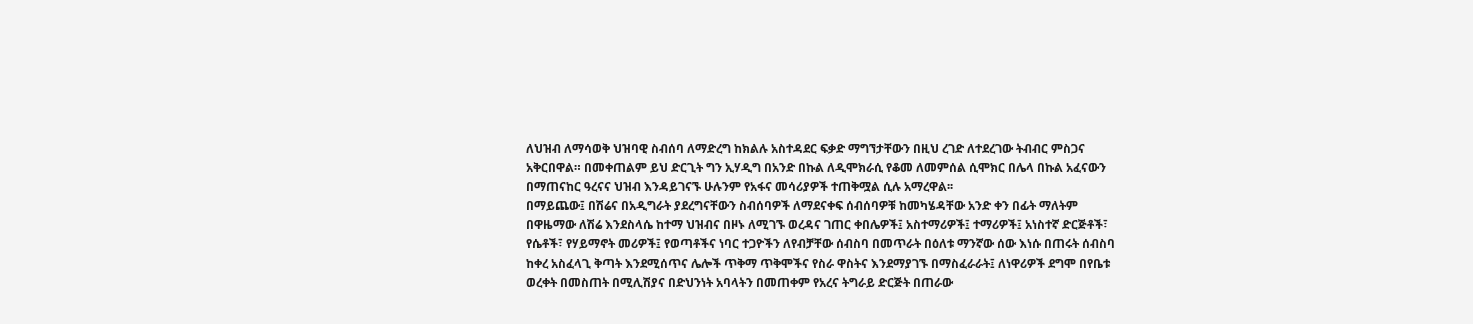ለህዝብ ለማሳወቅ ህዝባዊ ስብሰባ ለማድረግ ከክልሉ አስተዳደር ፍቃድ ማግኘታቸውን በዚህ ረገድ ለተደረገው ትብብር ምስጋና አቅርበዋል። በመቀጠልም ይህ ድርጊት ግን ኢሃዲግ በአንድ በኩል ለዲሞክራሲ የቆመ ለመምሰል ሲሞክር በሌላ በኩል አፈናውን በማጠናከር ዓረናና ህዝብ እንዳይገናኙ ሁሉንም የአፋና መሳሪያዎች ተጠቅሟል ሲሉ አማረዋል፡፡
በማይጨው፤ በሽሬና በአዲግራት ያደረግናቸውን ስብሰባዎች ለማደናቀፍ ሰብሰባዎቹ ከመካሄዳቸው አንድ ቀን በፊት ማለትም በዋዜማው ለሽሬ እንደስላሴ ከተማ ህዝብና በዞኑ ለሚገኙ ወረዳና ገጠር ቀበሌዎች፤ አስተማሪዎች፤ ተማሪዎች፤ አነስተኛ ድርጅቶች፣ የሴቶች፣ የሃይማኖት መሪዎች፤ የወጣቶችና ነባር ተጋዮችን ለየብቻቸው ሰብስባ በመጥራት በዕለቱ ማንኛው ሰው እነሱ በጠሩት ሰብስባ ከቀረ አስፈላጊ ቅጣት እንደሚሰጥና ሌሎች ጥቅማ ጥቅሞችና የስራ ዋስትና እንደማያገኙ በማስፈራራት፤ ለነዋሪዎች ደግሞ በየቤቱ ወረቀት በመስጠት በሚሊሽያና በድህንነት አባላትን በመጠቀም የአረና ትግራይ ድርጅት በጠራው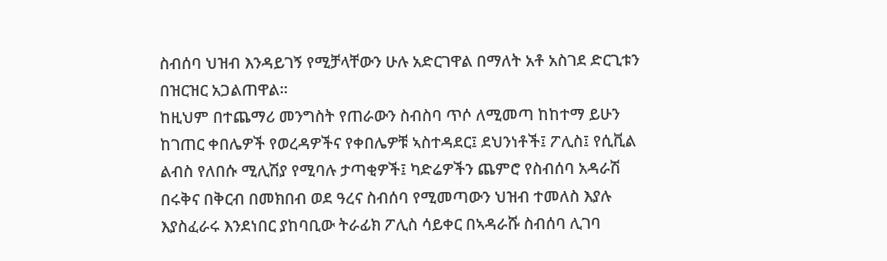ስብሰባ ህዝብ እንዳይገኝ የሚቻላቸውን ሁሉ አድርገዋል በማለት አቶ አስገደ ድርጊቱን በዝርዝር አጋልጠዋል።
ከዚህም በተጨማሪ መንግስት የጠራውን ስብስባ ጥሶ ለሚመጣ ከከተማ ይሁን ከገጠር ቀበሌዎች የወረዳዎችና የቀበሌዎቹ ኣስተዳደር፤ ደህንነቶች፤ ፖሊስ፤ የሲቪል ልብስ የለበሱ ሚሊሽያ የሚባሉ ታጣቂዎች፤ ካድሬዎችን ጨምሮ የስብሰባ አዳራሽ በሩቅና በቅርብ በመክበብ ወደ ዓረና ስብሰባ የሚመጣውን ህዝብ ተመለስ እያሉ እያስፈራሩ እንደነበር ያከባቢው ትራፊክ ፖሊስ ሳይቀር በኣዳራሹ ስብሰባ ሊገባ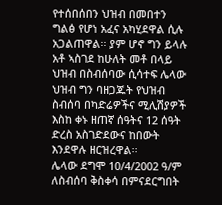የተሰበሰበን ህዝብ በመበተን ግልፅ የሆነ አፈና አካሂደዋል ሲሉ አጋልጠዋል፡፡ ያም ሆኖ ግን ይላሉ አቶ ኣስገደ ከሁለት መቶ በላይ ህዝብ በስብሰባው ሲሳተፍ ሌላው ህዝብ ግን ባዘጋጁት የህዝብ ስብሰባ በካድሬዎችና ሚሊሽያዎች እስከ ቀኑ ዘጠኛ ሰዓትና 12 ሰዓት ድረስ አስገድደውና ከበውት እንደዋሉ ዘርዝረዋል፡፡
ሌላው ደግሞ 10/4/2002 ዓ/ም ለስብሰባ ቅስቀሳ በምናደርግበት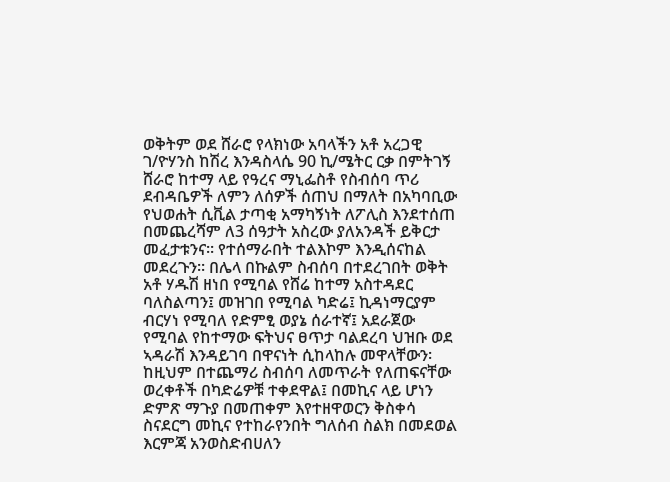ወቅትም ወደ ሸራሮ የላክነው አባላችን አቶ አረጋዊ ገ/ዮሃንስ ከሽረ እንዳስላሴ 90 ኪ/ሜትር ርቃ በምትገኝ ሸራሮ ከተማ ላይ የዓረና ማኒፌስቶ የስብሰባ ጥሪ ደብዳቤዎች ለምን ለሰዎች ሰጠህ በማለት በአካባቢው የህወሐት ሲቪል ታጣቂ አማካኝነት ለፖሊስ እንደተሰጠ በመጨረሻም ለ3 ሰዓታት አስረው ያለአንዳች ይቅርታ መፈታቱንና፡፡ የተሰማራበት ተልእኮም እንዲሰናከል መደረጉን፡፡ በሌላ በኩልም ስብሰባ በተደረገበት ወቅት አቶ ሃዱሽ ዘነበ የሚባል የሸሬ ከተማ አስተዳደር ባለስልጣን፤ መዝገበ የሚባል ካድሬ፤ ኪዳነማርያም ብርሃነ የሚባለ የድምፂ ወያኔ ሰራተኛ፤ አደራጀው የሚባል የከተማው ፍትህና ፀጥታ ባልደረባ ህዝቡ ወደ ኣዳራሽ እንዳይገባ በዋናነት ሲከላከሉ መዋላቸውን፡ ከዚህም በተጨማሪ ስብሰባ ለመጥራት የለጠፍናቸው ወረቀቶች በካድሬዎቹ ተቀደዋል፤ በመኪና ላይ ሆነን ድምጽ ማጉያ በመጠቀም እየተዘዋወርን ቅስቀሳ ስናደርግ መኪና የተከራየንበት ግለሰብ ስልክ በመደወል እርምጃ አንወስድብሀለን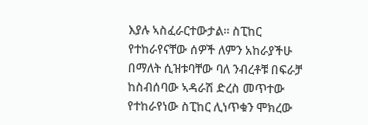እያሉ ኣስፈራርተውታል፡፡ ስፒከር የተከራየናቸው ሰዎች ለምን አከራያችሁ በማለት ሲዝቱባቸው ባለ ንብረቶቹ በፍራቻ ከስብሰባው ኣዳራሽ ድረስ መጥተው የተከራየነው ስፒከር ሊነጥቁን ሞክረው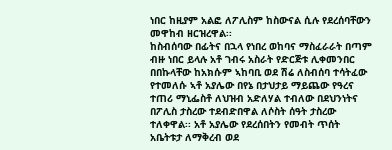ነበር ከዚያም አልፎ ለፖሊስም ከስውናል ሲሉ የደረሰባቸውን መዋከብ ዘርዝረዋል፡፡
ከስብሰባው በፊትና በኋላ የነበረ ወከባና ማስፈራራት በጣም ብዙ ነበር ይላሉ አቶ ገብሩ አስራት የድርጅቱ ሊቀመንበር በበኩላቸው ከአክሱም ኣከባቢ ወደ ሽሬ ለስብሰባ ተሳትፈው የተመለሱ ኣቶ አያሌው በየኔ በታህታይ ማይጨው የዓረና ተጠሪ ማኒፌስቶ ለህዝብ አድለሃል ተብለው በደህንነትና በፖሊስ ታስረው ተደብድበዋል ለሶስት ሰዓት ታስረው ተለቀዋል፡፡ አቶ አያሌው የደረሰበትን የመብት ጥሰት አቤትቱታ ለማቅረብ ወደ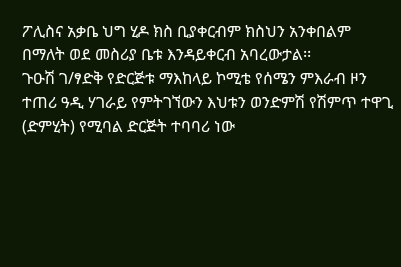ፖሊስና አቃቤ ህግ ሂዶ ክስ ቢያቀርብም ክስህን አንቀበልም በማለት ወደ መስሪያ ቤቱ እንዳይቀርብ አባረውታል፡፡
ጉዑሽ ገ/ፃድቅ የድርጅቱ ማእከላይ ኮሚቴ የሰሜን ምእራብ ዞን ተጠሪ ዓዲ ሃገራይ የምትገኘውን እህቱን ወንድምሽ የሽምጥ ተዋጊ (ድምሂት) የሚባል ድርጅት ተባባሪ ነው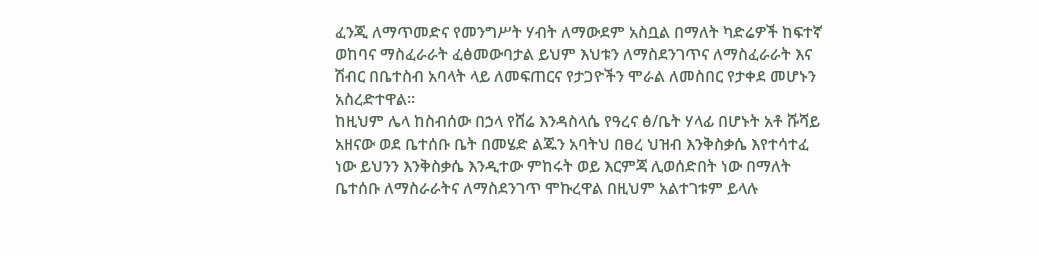ፈንጂ ለማጥመድና የመንግሥት ሃብት ለማውደም አስቧል በማለት ካድሬዎች ከፍተኛ ወከባና ማስፈራራት ፈፅመውባታል ይህም እህቱን ለማስደንገጥና ለማስፈራራት እና ሽብር በቤተስብ አባላት ላይ ለመፍጠርና የታጋዮችን ሞራል ለመስበር የታቀደ መሆኑን አስረድተዋል፡፡
ከዚህም ሌላ ከስብሰው በኃላ የሸሬ እንዳስላሴ የዓረና ፅ/ቤት ሃላፊ በሆኑት አቶ ሹሻይ አዘናው ወደ ቤተሰቡ ቤት በመሄድ ልጁን አባትህ በፀረ ህዝብ እንቅስቃሴ እየተሳተፈ ነው ይህንን እንቅስቃሴ እንዲተው ምከሩት ወይ እርምጃ ሊወሰድበት ነው በማለት ቤተሰቡ ለማስራራትና ለማስደንገጥ ሞኩረዋል በዚህም አልተገቱም ይላሉ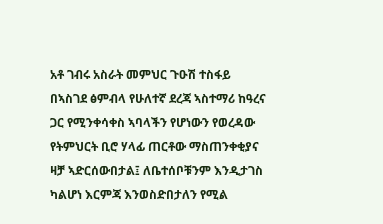አቶ ገብሩ አስራት መምህር ጉዑሽ ተስፋይ በኣስገደ ፅምብላ የሁለተኛ ደረጃ ኣስተማሪ ከዓረና ጋር የሚንቀሳቀስ ኣባላችን የሆነውን የወረዳው የትምህርት ቢሮ ሃላፊ ጠርቶው ማስጠንቀቂያና ዛቻ ኣድርሰውበታል፤ ለቤተሰቦቹንም እንዲታገስ ካልሆነ እርምጃ እንወስድበታለን የሚል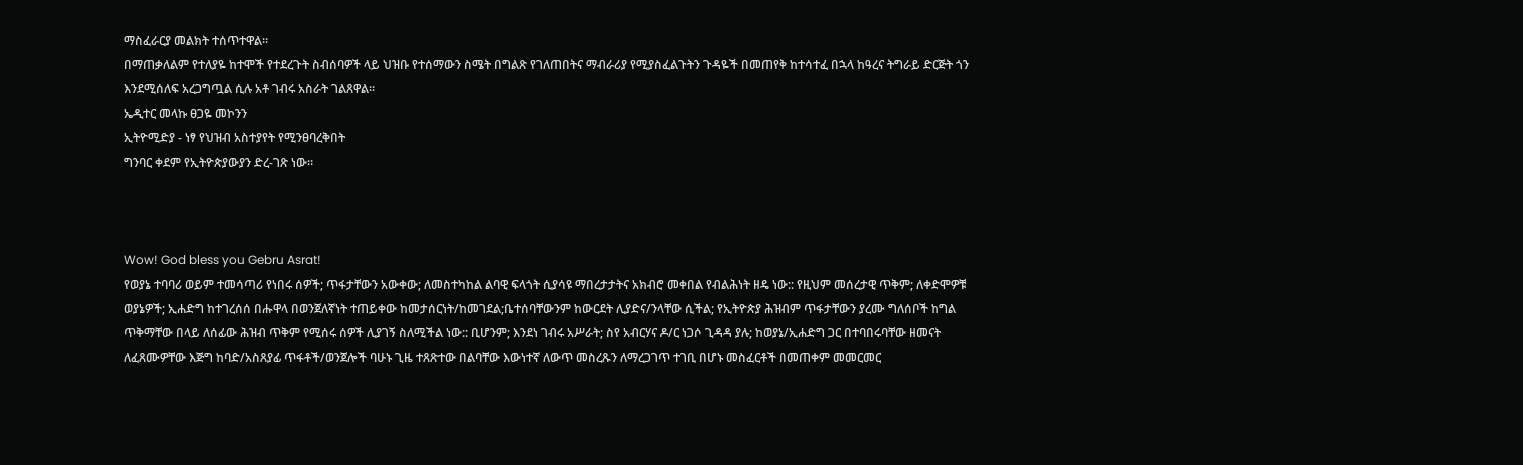ማስፈራርያ መልክት ተሰጥተዋል፡፡
በማጠቃለልም የተለያዬ ከተሞች የተደረጉት ስብሰባዎች ላይ ህዝቡ የተሰማውን ስሜት በግልጽ የገለጠበትና ማብራሪያ የሚያስፈልጉትን ጉዳዬች በመጠየቅ ከተሳተፈ በኋላ ከዓረና ትግራይ ድርጅት ጎን እንደሚሰለፍ አረጋግጧል ሲሉ አቶ ገብሩ አስራት ገልጸዋል።
ኤዲተር መላኩ ፀጋዬ መኮንን
ኢትዮሚድያ - ነፃ የህዝብ አስተያየት የሚንፀባረቅበት
ግንባር ቀደም የኢትዮጵያውያን ድረ-ገጽ ነው።



Wow! God bless you Gebru Asrat!
የወያኔ ተባባሪ ወይም ተመሳጣሪ የነበሩ ሰዎች; ጥፋታቸውን አውቀው; ለመስተካከል ልባዊ ፍላጎት ሲያሳዩ ማበረታታትና አክብሮ መቀበል የብልሕነት ዘዴ ነው:: የዚህም መሰረታዊ ጥቅም; ለቀድሞዎቹ ወያኔዎች; ኢሐድግ ከተገረሰሰ በሑዋላ በወንጀለኛነት ተጠይቀው ከመታሰርነት/ከመገደል;ቤተሰባቸውንም ከውርደት ሊያድና/ንላቸው ሲችል; የኢትዮጵያ ሕዝብም ጥፋታቸውን ያረሙ ግለሰቦች ከግል ጥቅማቸው በላይ ለሰፊው ሕዝብ ጥቅም የሚሰሩ ሰዎች ሊያገኝ ስለሚችል ነው:: ቢሆንም; እንደነ ገብሩ አሥራት; ስየ አብርሃና ዶ/ር ነጋሶ ጊዳዳ ያሉ; ከወያኔ/ኢሐድግ ጋር በተባበሩባቸው ዘመናት ለፈጸሙዎቸው እጅግ ከባድ/አስጸያፊ ጥፋቶች/ወንጀሎች ባሁኑ ጊዜ ተጸጽተው በልባቸው እውነተኛ ለውጥ መስረጹን ለማረጋገጥ ተገቢ በሆኑ መስፈርቶች በመጠቀም መመርመር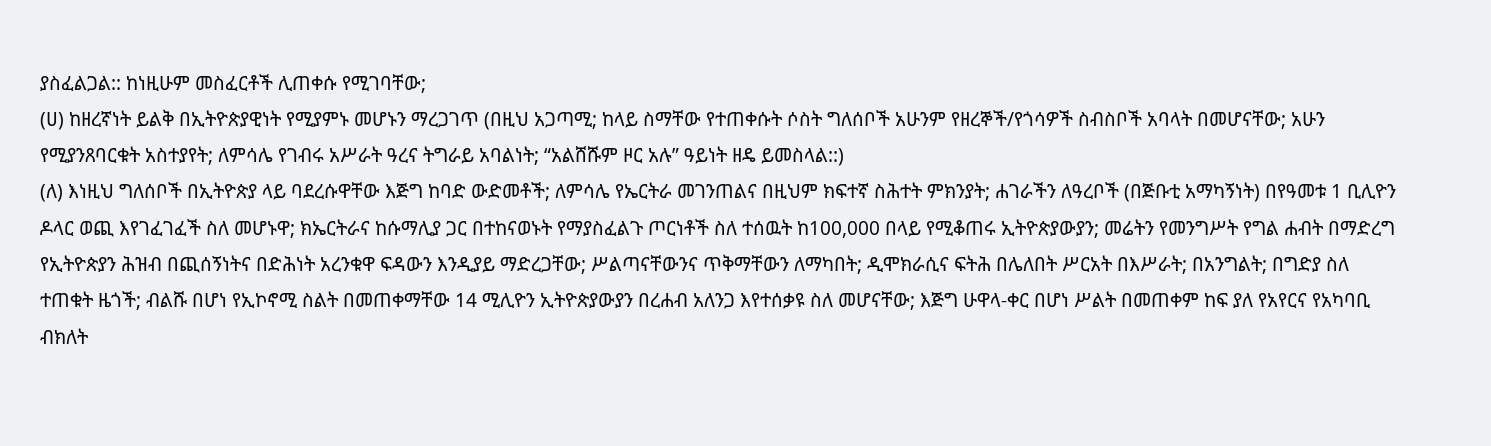ያስፈልጋል:: ከነዚሁም መስፈርቶች ሊጠቀሱ የሚገባቸው;
(ሀ) ከዘረኛነት ይልቅ በኢትዮጵያዊነት የሚያምኑ መሆኑን ማረጋገጥ (በዚህ አጋጣሚ; ከላይ ስማቸው የተጠቀሱት ሶስት ግለሰቦች አሁንም የዘረኞች/የጎሳዎች ስብስቦች አባላት በመሆናቸው; አሁን የሚያንጸባርቁት አስተያየት; ለምሳሌ የገብሩ አሥራት ዓረና ትግራይ አባልነት; “አልሸሹም ዞር አሉ” ዓይነት ዘዴ ይመስላል::)
(ለ) እነዚህ ግለሰቦች በኢትዮጵያ ላይ ባደረሱዋቸው እጅግ ከባድ ውድመቶች; ለምሳሌ የኤርትራ መገንጠልና በዚህም ክፍተኛ ስሕተት ምክንያት; ሐገራችን ለዓረቦች (በጅቡቲ አማካኝነት) በየዓመቱ 1 ቢሊዮን ዶላር ወጪ እየገፈገፈች ስለ መሆኑዋ; ክኤርትራና ከሱማሊያ ጋር በተከናወኑት የማያስፈልጉ ጦርነቶች ስለ ተሰዉት ከ100,000 በላይ የሚቆጠሩ ኢትዮጵያውያን; መሬትን የመንግሥት የግል ሐብት በማድረግ የኢትዮጵያን ሕዝብ በጪሰኝነትና በድሕነት አረንቁዋ ፍዳውን እንዲያይ ማድረጋቸው; ሥልጣናቸውንና ጥቅማቸውን ለማካበት; ዲሞክራሲና ፍትሕ በሌለበት ሥርአት በእሥራት; በአንግልት; በግድያ ስለ ተጠቁት ዜጎች; ብልሹ በሆነ የኢኮኖሚ ስልት በመጠቀማቸው 14 ሚሊዮን ኢትዮጵያውያን በረሐብ አለንጋ እየተሰቃዩ ስለ መሆናቸው; እጅግ ሁዋላ-ቀር በሆነ ሥልት በመጠቀም ከፍ ያለ የአየርና የአካባቢ ብክለት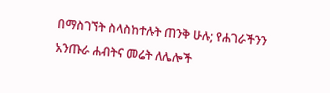በማስገኘት ስላስከተሉት ጠንቅ ሁሉ; የሐገራችንን አንጡራ ሐብትና መሬት ለሌሎች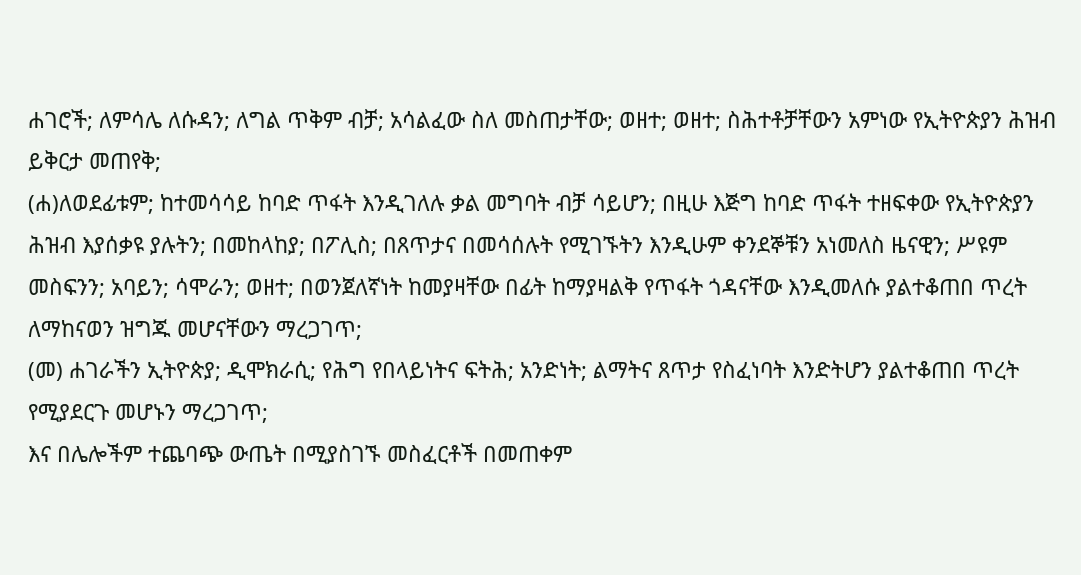ሐገሮች; ለምሳሌ ለሱዳን; ለግል ጥቅም ብቻ; አሳልፈው ስለ መስጠታቸው; ወዘተ; ወዘተ; ስሕተቶቻቸውን አምነው የኢትዮጵያን ሕዝብ ይቅርታ መጠየቅ;
(ሐ)ለወደፊቱም; ከተመሳሳይ ከባድ ጥፋት እንዲገለሉ ቃል መግባት ብቻ ሳይሆን; በዚሁ እጅግ ከባድ ጥፋት ተዘፍቀው የኢትዮጵያን ሕዝብ እያሰቃዩ ያሉትን; በመከላከያ; በፖሊስ; በጸጥታና በመሳሰሉት የሚገኙትን እንዲሁም ቀንደኞቹን አነመለስ ዜናዊን; ሥዩም መስፍንን; አባይን; ሳሞራን; ወዘተ; በወንጀለኛነት ከመያዛቸው በፊት ከማያዛልቅ የጥፋት ጎዳናቸው እንዲመለሱ ያልተቆጠበ ጥረት ለማከናወን ዝግጁ መሆናቸውን ማረጋገጥ;
(መ) ሐገራችን ኢትዮጵያ; ዲሞክራሲ; የሕግ የበላይነትና ፍትሕ; አንድነት; ልማትና ጸጥታ የስፈነባት እንድትሆን ያልተቆጠበ ጥረት የሚያደርጉ መሆኑን ማረጋገጥ;
እና በሌሎችም ተጨባጭ ውጤት በሚያስገኙ መስፈርቶች በመጠቀም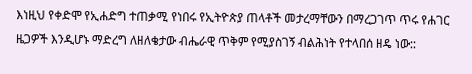እነዚህ የቀድሞ የኢሐድግ ተጠቃሚ የነበሩ የኢትዮጵያ ጠላቶች መታረማቸውን በማረጋገጥ ጥሩ የሐገር ዜጋዎች እንዲሆኑ ማድረግ ለዘለቄታው ብሔራዊ ጥቅም የሚያስገኝ ብልሕነት የተላበሰ ዘዴ ነው::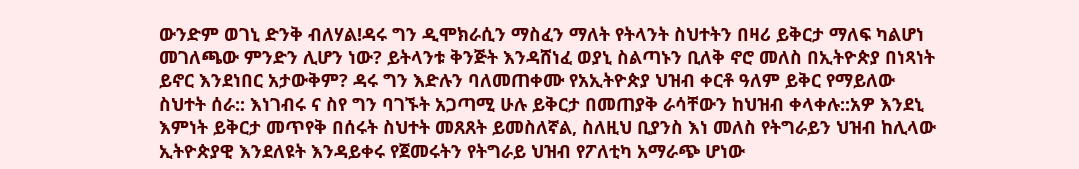ውንድም ወገኒ ድንቅ ብለሃል!ዳሩ ግን ዲሞክራሲን ማስፈን ማለት የትላንት ስህተትን በዛሪ ይቅርታ ማለፍ ካልሆነ መገለጫው ምንድን ሊሆን ነው? ይትላንቱ ቅንጅት እንዳሸነፈ ወያኒ ስልጣኑን ቢለቅ ኖሮ መለስ በኢትዮጵያ በነጻነት ይኖር እንደነበር አታውቅም? ዳሩ ግን እድሉን ባለመጠቀሙ የአኢትዮጵያ ህዝብ ቀርቶ ዓለም ይቅር የማይለው ስህተት ሰራ:: እነገብሩ ና ስየ ግን ባገኙት አጋጣሚ ሁሉ ይቅርታ በመጠያቅ ራሳቸውን ከህዝብ ቀላቀሉ::አዎ እንደኒ እምነት ይቅርታ መጥየቅ በሰሩት ስህተት መጸጸት ይመስለኛል, ስለዚህ ቢያንስ እነ መለስ የትግራይን ህዝብ ከሊላው ኢትዮጵያዊ እንደለዩት እንዳይቀሩ የጀመሩትን የትግራይ ህዝብ የፖለቲካ አማራጭ ሆነው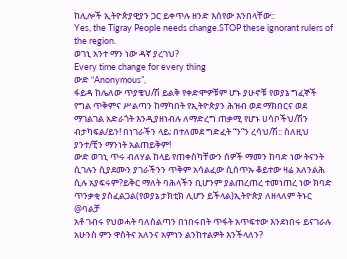ከሊሎች ኢትዮጵያዊያን ጋር ይቀጥሉ ዘንድ እሰየው እንበላቸው::
Yes, the Tigray People needs change.STOP these ignorant rulers of the region.
ወገኒ አንተ ማን ነው ዳኛ ያረገህ?
Every time change for every thing
ውድ “Anonymous”,
ፋይዳ ከሌለው ጥያቄህ/ሽ ይልቅ የቀድሞዎቹም ሆኑ ያሁኖቹ የወያኔ ግፈኞች የግል ጥቅምና ሥልጣን ከማካበት የኢትዮጵያን ሕዝብ ወደ ማክበርና ወደ ማገልገል አድራጎት እንዲያዘነብሉ ለማድረግ ጠቃሚ የሆኑ ሀሳቦችህ/ሽን ብታካፍል/ይን! በነገራችን ላይ; በተለመደ ግድፈት “ን”ን ረሳህ/ሽ:: ስለዚህ ያንተ/ቺን ማንነት አልጠይቅም!
ውድ ወገኒ ጥሩ ብለሃል ከላይ የጠቀስካቸውን ሰዎች ማመን ከባድ ነው ትናንት ሲገሉን ሲያደሙን ያገራችንን ጥቅም አሳልፈው ሲሰጥኡ ቆይተው ዛሬ አለንልሕ ሲሉ አያፍሩም?ይቅር ማለት ባሕላችን ቢሆንም ያልጠረጠረ ተመነጠረ ነው ክባድ ጥንቃቂ ያስፈልጋል(የወያኔ ታክቲክ ሊሆን ይችላል)ኢትዮጵያ ለዘላለም ትኑር
@ባልቻ
አቶ ገብሩ የህወሓት ባለስልጣን በነበሩበት ጥፋት አጥፍተው እንደነበሩ ይናገራሉ አሁንስ ምን ዋስትና አለንና አምነን ልንከተልዎት እንችላለን?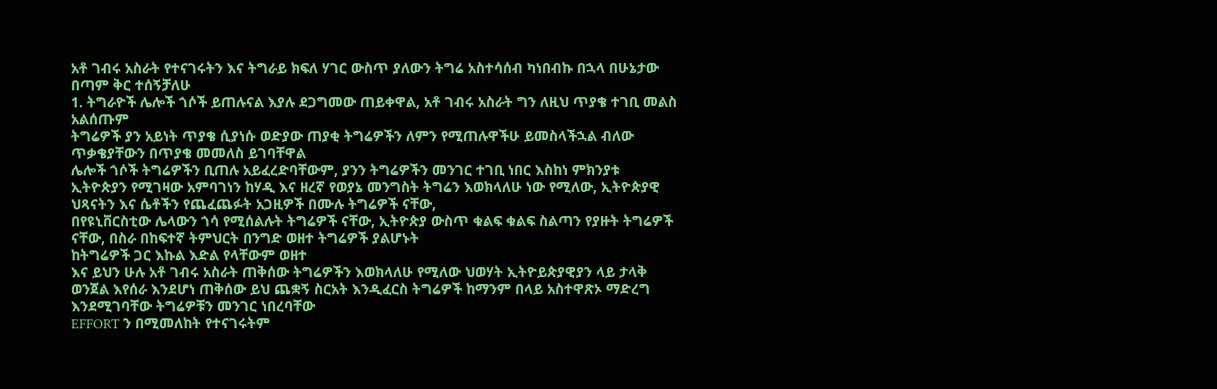አቶ ገብሩ አስራት የተናገሩትን እና ትግራይ ክፍለ ሃገር ውስጥ ያለውን ትግሬ አስተሳሰብ ካነበብኩ በኋላ በሁኔታው በጣም ቅር ተሰኝቻለሁ
1. ትግራዮች ሌሎች ጎሶች ይጠሉናል እያሉ ደጋግመው ጠይቀዋል, አቶ ገብሩ አስራት ግን ለዚህ ጥያቄ ተገቢ መልስ አልሰጡም
ትግሬዎች ያን አይነት ጥያቄ ሲያነሱ ወድያው ጠያቂ ትግሬዎችን ለምን የሚጠሉዋችሁ ይመስላችኋል ብለው ጥቃቄያቸውን በጥያቄ መመለስ ይገባቸዋል
ሌሎች ጎሶች ትግሬዎችን ቢጠሉ አይፈረድባቸውም, ያንን ትግሬዎችን መንገር ተገቢ ነበር እስከነ ምክንያቱ
ኢትዮጵያን የሚገዛው አምባገነን ከሃዲ እና ዘረኛ የወያኔ መንግስት ትግሬን እወክላለሁ ነው የሚለው, ኢትዮጵያዊ ህጻናትን እና ሴቶችን የጨፈጨፉት አጋዚዎች በሙሉ ትግሬዎች ናቸው,
በየዩኒቨርስቲው ሌላውን ጎሳ የሚሰልሉት ትግሬዎች ናቸው, ኢትዮጵያ ውስጥ ቁልፍ ቁልፍ ስልጣን የያዙት ትግሬዎች ናቸው, በስራ በከፍተኛ ትምህርት በንግድ ወዘተ ትግሬዎች ያልሆኑት
ከትግሬዎች ጋር እኩል እድል የላቸውም ወዘተ
እና ይህን ሁሉ አቶ ገብሩ አስራት ጠቅሰው ትግሬዎችን እወክላለሁ የሚለው ህወሃት ኢትዮይጵያዊያን ላይ ታላቅ ወንጀል እየሰራ እንደሆነ ጠቅሰው ይህ ጨቋኝ ስርአት እንዲፈርስ ትግሬዎች ከማንም በላይ አስተዋጽኦ ማድረግ እንደሚገባቸው ትግሬዎቹን መንገር ነበረባቸው
EFFORT ን በሚመለከት የተናገሩትም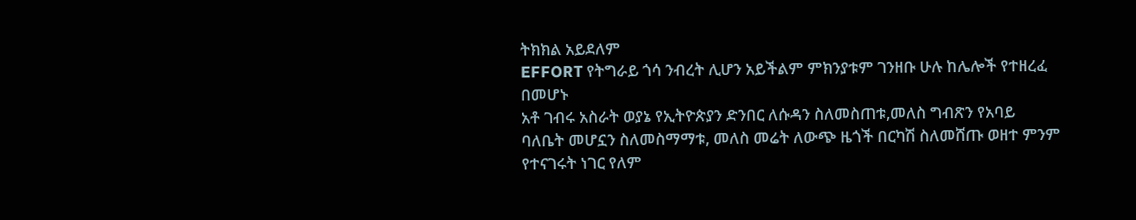ትክክል አይደለም
EFFORT የትግራይ ጎሳ ንብረት ሊሆን አይችልም ምክንያቱም ገንዘቡ ሁሉ ከሌሎች የተዘረፈ በመሆኑ
አቶ ገብሩ አስራት ወያኔ የኢትዮጵያን ድንበር ለሱዳን ስለመስጠቱ,መለስ ግብጽን የአባይ ባለቤት መሆኗን ስለመስማማቱ, መለስ መሬት ለውጭ ዜጎች በርካሽ ስለመሸጡ ወዘተ ምንም የተናገሩት ነገር የለም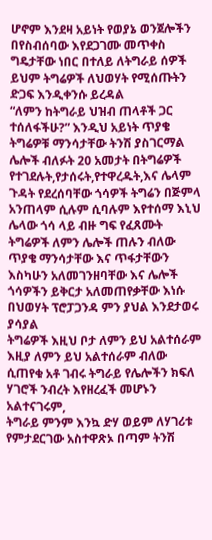ሆኖም እንደዛ አይነት የወያኔ ወንጀሎችን በየስብሰባው እየደጋገሙ መጥቀስ ግዴታቸው ነበር በተለይ ለትግራይ ሰዎች
ይህም ትግሬዎች ለህወሃት የሚሰጡትን ድጋፍ እንዲቀንሱ ይረዳል
“ለምን ከትግራይ ህዝብ ጠላቶች ጋር ተሰለፋችሁ?” እንዲህ አይነት ጥያቄ ትግሬዎቹ ማንሳታቸው ትንሽ ያስገርማል
ሌሎች ብለፉት 20 አመታት በትግሬዎች የተገደሉት,የታሰሩት,የተዋረዱት,እና ሌላም ጉዳት የደረሰባቸው ጎሳዎች ትግሬን በጅምላ አንጠላም ሲሉም ሲባሉም እየተሰማ እኒህ ሌላው ጎሳ ላይ ብዙ ግፍ የፈጸሙት ትግሬዎች ለምን ሌሎች ጠሉን ብለው ጥያቄ ማንሳታቸው እና ጥፋታቸውን
እስካሁን አለመገንዘባቸው እና ሌሎች ጎሳዎችን ይቅርታ አለመጠየቃቸው እነሱ በህወሃት ፕሮፓጋንዳ ምን ያህል እንደታወሩ ያሳያል
ትግሬዎች እዚህ ቦታ ለምን ይህ አልተሰራም እዚያ ለምን ይህ አልተሰራም ብለው ሲጠየቁ አቶ ገብሩ ትግራይ የሌሎችን ክፍለ ሃገሮች ንብረት እየዘረፈች መሆኑን አልተናገሩም,
ትግራይ ምንም እንኳ ድሃ ወይም ለሃገሪቱ የምታደርገው አስተዋጽኦ በጣም ትንሽ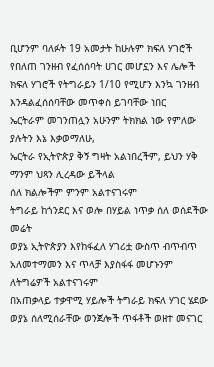ቢሆንም ባለፉት 19 አመታት ከሁሉም ክፍለ ሃገሮች የበለጠ ገንዘብ የፈሰሰባት ሀገር መሆኗን እና ሌሎች
ክፍለ ሃገሮች የትግራይን 1/10 የሚሆን እንኳ ገንዘብ እንዳልፈሰሰባቸው መጥቀስ ይገባቸው ነበር
ኤርትራም መገንጠሏን አሁንም ትክክል ነው የምለው ያሉትን እኔ እቃወማለሁ,
ኤርትራ የኢትዮጵያ ቅኝ ግዛት አልነበረችም, ይህን ሃቅ ማንም ህጻን ሊረዳው ይችላል
ሰለ ክልሎችም ምንም አልተናገሩም
ትግራይ ከጎንደር እና ወሎ በሃይል ነጥቃ ሰለ ወሰደችው መሬት
ወያኔ ኢትዮጵያን እየከፋፈለ ሃገሪቷ ውስጥ ብጥብጥ አለመተማመን እና ጥላቻ እያስፋፋ መሆኑንም ለትግሬዎች አልተናገሩም
በአጠቃላይ ተቃዋሚ ሃይሎች ትግራይ ክፍለ ሃገር ሄደው ወያኔ ሰለሚሰራቸው ወንጀሎች ጥፋቶች ወዘተ መናገር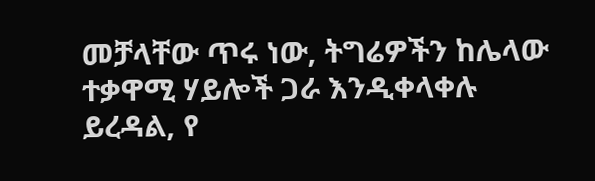መቻላቸው ጥሩ ነው, ትግሬዎችን ከሌላው ተቃዋሚ ሃይሎች ጋራ እንዲቀላቀሉ ይረዳል, የ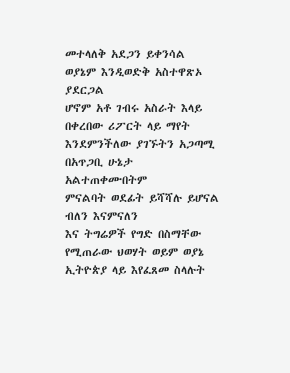መተላለቅ አደጋን ይቀንሳል ወያኔም እንዲወድቅ አስተዋጽኦ ያደርጋል
ሆኖም አቶ ገብሩ አስራት እላይ በቀረበው ሪፖርት ላይ ማየት እንደምንችለው ያገኙትን አጋጣሚ በአጥጋቢ ሁኔታ አልተጠቀሙበትም
ምናልባት ወደፊት ይሻሻሉ ይሆናል ብለን እናምናለን
እና ትግሬዎች የግድ በስማቸው የሚጠራው ህወሃት ወይም ወያኔ ኢትዮጵያ ላይ እየፈጸመ ስላሉት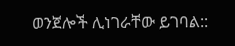ወንጀሎች ሊነገራቸው ይገባል::